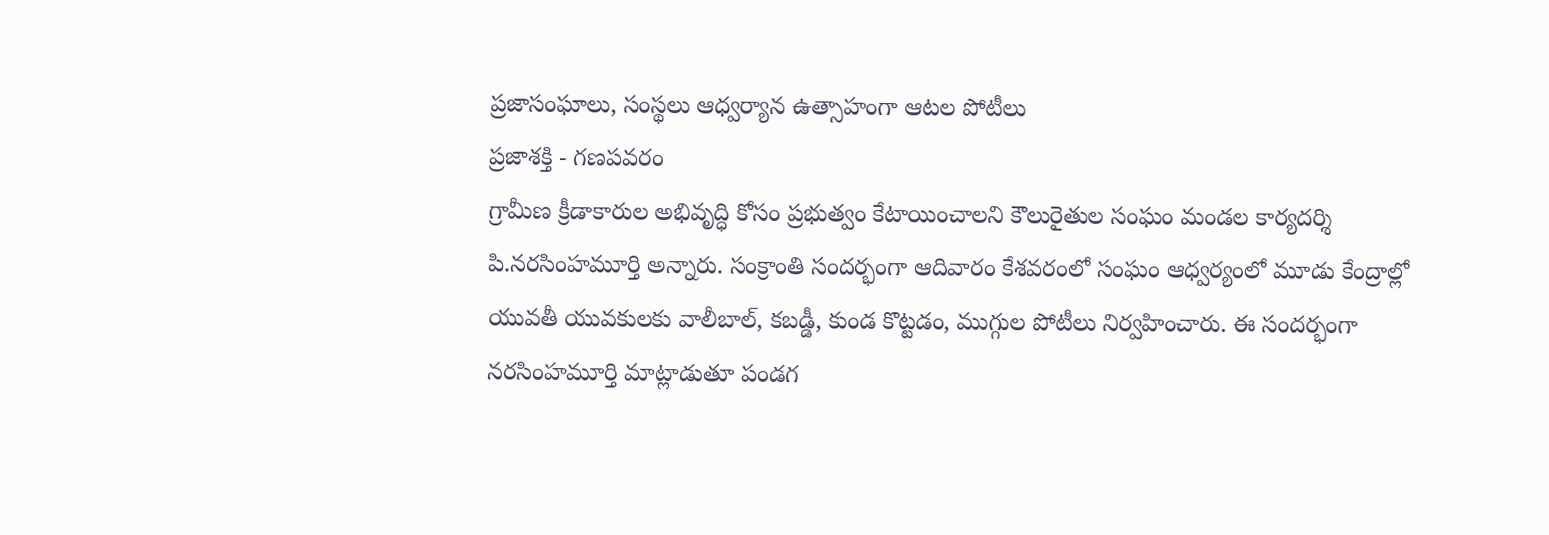ప్రజాసంఘాలు, సంస్థలు ఆధ్వర్యాన ఉత్సాహంగా ఆటల పోటీలు
ప్రజాశక్తి - గణపవరం
గ్రామీణ క్రీడాకారుల అభివృద్ధి కోసం ప్రభుత్వం కేటాయించాలని కౌలురైతుల సంఘం మండల కార్యదర్శి పి.నరసింహమూర్తి అన్నారు. సంక్రాంతి సందర్భంగా ఆదివారం కేశవరంలో సంఘం ఆధ్వర్యంలో మూడు కేంద్రాల్లో యువతీ యువకులకు వాలీబాల్, కబడ్డీ, కుండ కొట్టడం, ముగ్గుల పోటీలు నిర్వహించారు. ఈ సందర్భంగా నరసింహమూర్తి మాట్లాడుతూ పండగ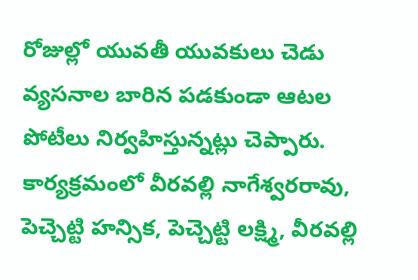రోజుల్లో యువతీ యువకులు చెడు వ్యసనాల బారిన పడకుండా ఆటల పోటీలు నిర్వహిస్తున్నట్లు చెప్పారు. కార్యక్రమంలో వీరవల్లి నాగేశ్వరరావు, పెచ్చెట్టి హన్సిక, పెచ్చెట్టి లక్ష్మి, వీరవల్లి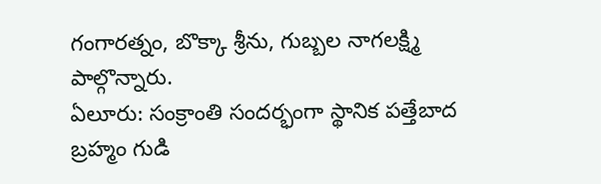గంగారత్నం, బొక్కా శ్రీను, గుబ్బల నాగలక్ష్మి పాల్గొన్నారు.
ఏలూరు: సంక్రాంతి సందర్భంగా స్థానిక పత్తేబాద బ్రహ్మం గుడి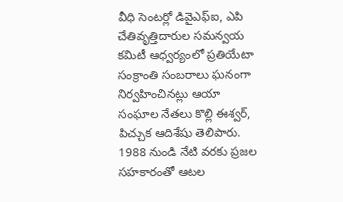వీధి సెంటర్లో డివైఎఫ్ఐ, ఎపి చేతివృత్తిదారుల సమన్వయ కమిటీ ఆధ్వర్యంలో ప్రతియేటా సంక్రాంతి సంబరాలు ఘనంగా నిర్వహించినట్లు ఆయా సంఘాల నేతలు కొల్లి ఈశ్వర్, పిచ్చుక ఆదిశేషు తెలిపారు. 1988 నుండి నేటి వరకు ప్రజల సహకారంతో ఆటల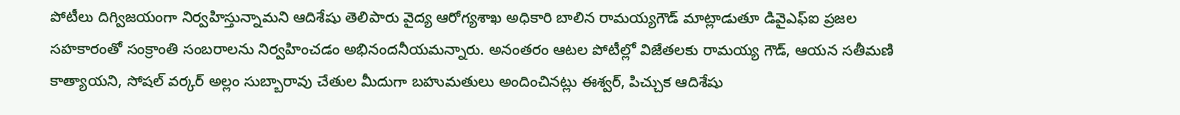పోటీలు దిగ్విజయంగా నిర్వహిస్తున్నామని ఆదిశేషు తెలిపారు వైద్య ఆరోగ్యశాఖ అధికారి బాలిన రామయ్యగౌడ్ మాట్లాడుతూ డివైఎఫ్ఐ ప్రజల సహకారంతో సంక్రాంతి సంబరాలను నిర్వహించడం అభినందనీయమన్నారు. అనంతరం ఆటల పోటీల్లో విజేతలకు రామయ్య గౌడ్, ఆయన సతీమణి కాత్యాయని, సోషల్ వర్కర్ అల్లం సుబ్బారావు చేతుల మీదుగా బహుమతులు అందించినట్లు ఈశ్వర్, పిచ్చుక ఆదిశేషు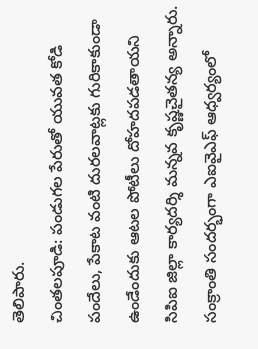తెలిపారు.
చింతలపూడి: పండుగల పేరుతో యువత కోడి పందేలు, పేకాట వంటి దురలవాట్లకు గురికాకుండా ఉండేందుకు ఆటల పోటీలు దోహదపడతాయని సిపిఐ జిల్లా కార్యదర్శి మన్నవ కృష్ణచైతన్య అన్నారు. సంక్రాంతి సందర్భంగా ఎఐవైఎఫ్ ఆధ్వర్యంలో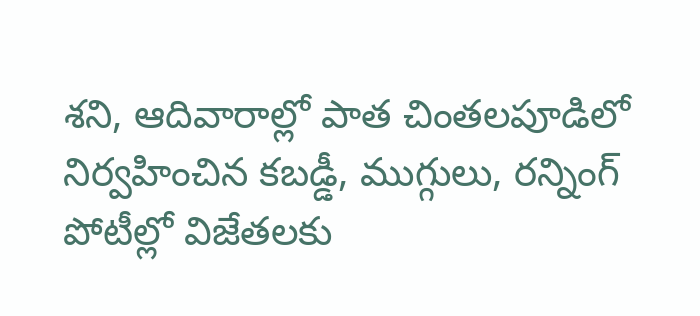శని, ఆదివారాల్లో పాత చింతలపూడిలో నిర్వహించిన కబడ్డీ, ముగ్గులు, రన్నింగ్ పోటీల్లో విజేతలకు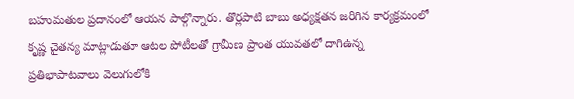బహుమతుల ప్రదానంలో ఆయన పాల్గొన్నారు. తొర్లపాటి బాబు అధ్యక్షతన జరిగిన కార్యక్రమంలో కృష్ణ చైతన్య మాట్లాడుతూ ఆటల పోటీలతో గ్రామీణ ప్రాంత యువతలో దాగిఉన్న ప్రతిభాపాటవాలు వెలుగులోకి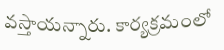వస్తాయన్నారు. కార్యక్రమంలో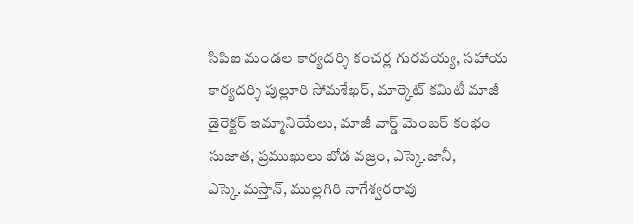సిపిఐ మండల కార్యదర్శి కంచర్ల గురవయ్య, సహాయ కార్యదర్శి పుల్లూరి సోమశేఖర్, మార్కెట్ కమిటీ మాజీ డైరెక్టర్ ఇమ్మానియేలు, మాజీ వార్డ్ మెంబర్ కంభం సుజాత, ప్రముఖులు బోడ వజ్రం, ఎస్కె.జానీ, ఎస్కె.మస్తాన్, ముల్లగిరి నాగేశ్వరరావు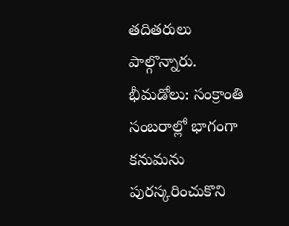తదితరులు పాల్గొన్నారు.
భీమడోలు: సంక్రాంతి సంబరాల్లో భాగంగా కనుమను పురస్కరించుకొని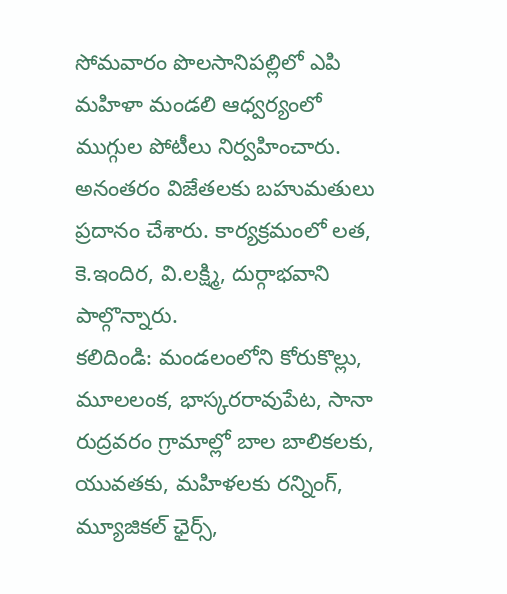సోమవారం పొలసానిపల్లిలో ఎపి మహిళా మండలి ఆధ్వర్యంలో ముగ్గుల పోటీలు నిర్వహించారు. అనంతరం విజేతలకు బహుమతులు ప్రదానం చేశారు. కార్యక్రమంలో లత, కె.ఇందిర, వి.లక్ష్మి, దుర్గాభవాని పాల్గొన్నారు.
కలిదిండి: మండలంలోని కోరుకొల్లు, మూలలంక, భాస్కరరావుపేట, సానా రుద్రవరం గ్రామాల్లో బాల బాలికలకు, యువతకు, మహిళలకు రన్నింగ్, మ్యూజికల్ ఛైర్స్,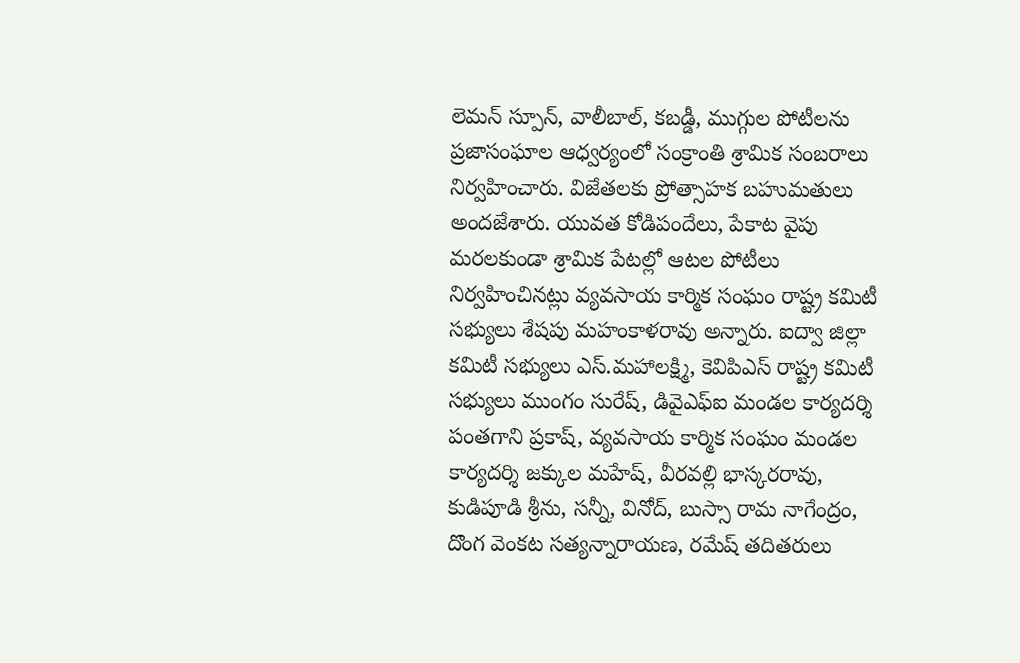లెమన్ స్పూన్, వాలీబాల్, కబడ్డీ, ముగ్గుల పోటీలను ప్రజాసంఘాల ఆధ్వర్యంలో సంక్రాంతి శ్రామిక సంబరాలు నిర్వహించారు. విజేతలకు ప్రోత్సాహక బహుమతులు అందజేశారు. యువత కోడిపందేలు, పేకాట వైపు మరలకుండా శ్రామిక పేటల్లో ఆటల పోటీలు నిర్వహించినట్లు వ్యవసాయ కార్మిక సంఘం రాష్ట్ర కమిటీ సభ్యులు శేషపు మహంకాళరావు అన్నారు. ఐద్వా జిల్లా కమిటీ సభ్యులు ఎస్.మహాలక్ష్మి, కెవిపిఎస్ రాష్ట్ర కమిటీ సభ్యులు ముంగం సురేష్, డివైఎఫ్ఐ మండల కార్యదర్శి పంతగాని ప్రకాష్, వ్యవసాయ కార్మిక సంఘం మండల కార్యదర్శి జక్కుల మహేష్, వీరవల్లి భాస్కరరావు, కుడిపూడి శ్రీను, సన్నీ, వినోద్, బుస్సా రామ నాగేంద్రం, దొంగ వెంకట సత్యన్నారాయణ, రమేష్ తదితరులు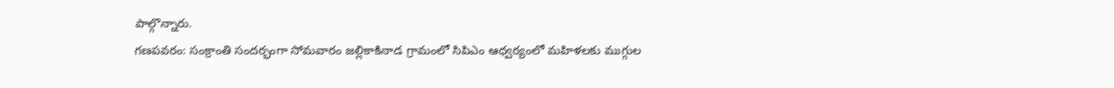పాల్గొన్నారు.
గణపవరం: సంక్రాంతి సందర్భంగా సోమవారం జల్లికాకినాడ గ్రామంలో సిపిఎం ఆధ్వర్యంలో మహిళలకు ముగ్గుల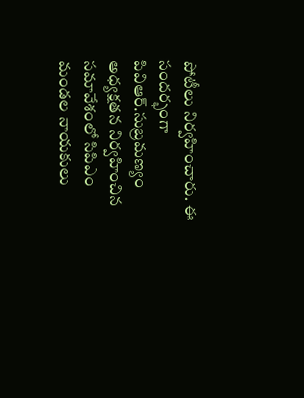పోటీలు నిర్వహించారు. ఈ సందర్భంగా పివిఆర్.సుబ్రమణ్యం అధ్యక్షతన నిర్వహించిన సమావేశంలో సిపిఎం మండల నాయకులు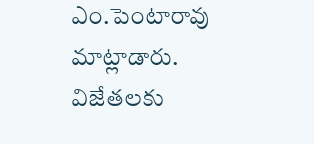ఎం.పెంటారావు మాట్లాడారు. విజేతలకు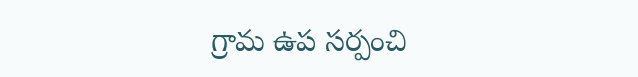గ్రామ ఉప సర్పంచి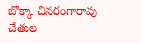బొక్కా చినరంగారావు చేతుల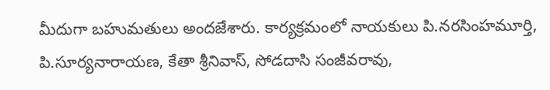మీదుగా బహుమతులు అందజేశారు. కార్యక్రమంలో నాయకులు పి.నరసింహమూర్తి, పి.సూర్యనారాయణ, కేతా శ్రీనివాస్, సోడదాసి సంజీవరావు,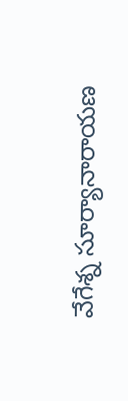వేగేశ్న సూర్యానారాయణ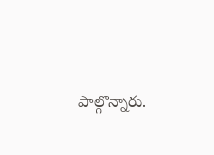పాల్గొన్నారు.